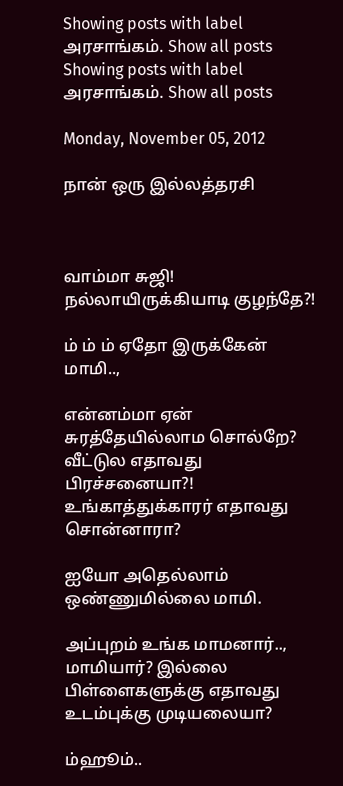Showing posts with label அரசாங்கம். Show all posts
Showing posts with label அரசாங்கம். Show all posts

Monday, November 05, 2012

நான் ஒரு இல்லத்தரசி



வாம்மா சுஜி! நல்லாயிருக்கியாடி குழந்தே?!

ம் ம் ம் ஏதோ இருக்கேன் மாமி..,

என்னம்மா ஏன் சுரத்தேயில்லாம சொல்றே? வீட்டுல எதாவது பிரச்சனையா?! உங்காத்துக்காரர் எதாவது சொன்னாரா?

ஐயோ அதெல்லாம் ஒண்ணுமில்லை மாமி.

அப்புறம் உங்க மாமனார்.., மாமியார்? இல்லை பிள்ளைகளுக்கு எதாவது உடம்புக்கு முடியலையா?

ம்ஹூம்..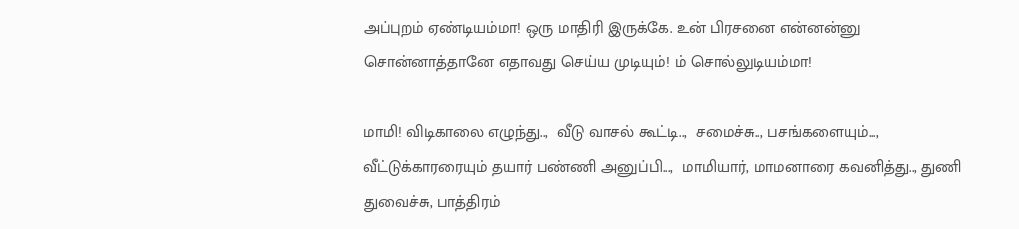அப்புறம் ஏண்டியம்மா! ஒரு மாதிரி இருக்கே. உன் பிரசனை என்னன்னு  சொன்னாத்தானே எதாவது செய்ய முடியும்! ம் சொல்லுடியம்மா!

மாமி! விடிகாலை எழுந்து..,  வீடு வாசல் கூட்டி..,  சமைச்சு.., பசங்களையும்..., வீட்டுக்காரரையும் தயார் பண்ணி அனுப்பி...,  மாமியார், மாமனாரை கவனித்து.., துணி துவைச்சு, பாத்திரம்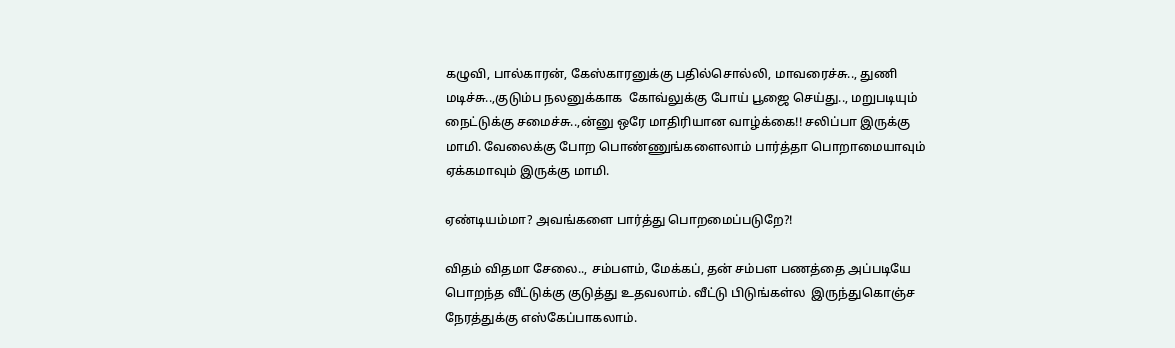கழுவி, பால்காரன், கேஸ்காரனுக்கு பதில்சொல்லி, மாவரைச்சு.., துணி மடிச்சு..,குடும்ப நலனுக்காக  கோவ்லுக்கு போய் பூஜை செய்து.., மறுபடியும் நைட்டுக்கு சமைச்சு..,ன்னு ஒரே மாதிரியான வாழ்க்கை!! சலிப்பா இருக்கு மாமி. வேலைக்கு போற பொண்ணுங்களைலாம் பார்த்தா பொறாமையாவும் ஏக்கமாவும் இருக்கு மாமி.

ஏண்டியம்மா? அவங்களை பார்த்து பொறமைப்படுறே?!

விதம் விதமா சேலை.., சம்பளம், மேக்கப், தன் சம்பள பணத்தை அப்படியே  பொறந்த வீட்டுக்கு குடுத்து உதவலாம். வீட்டு பிடுங்கள்ல  இருந்துகொஞ்ச நேரத்துக்கு எஸ்கேப்பாகலாம்.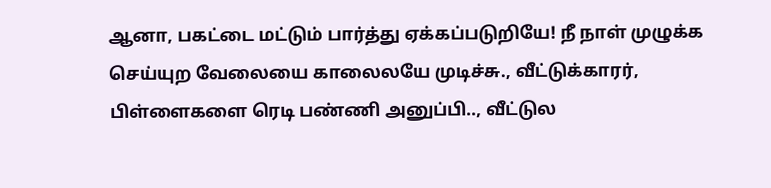ஆனா, பகட்டை மட்டும் பார்த்து ஏக்கப்படுறியே! நீ நாள் முழுக்க செய்யுற வேலையை காலைலயே முடிச்சு., வீட்டுக்காரர், பிள்ளைகளை ரெடி பண்ணி அனுப்பி.., வீட்டுல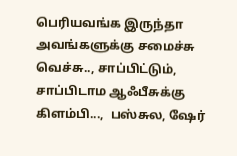பெரியவங்க இருந்தா அவங்களுக்கு சமைச்சு வெச்சு.., சாப்பிட்டும், சாப்பிடாம ஆஃபீசுக்கு கிளம்பி...,  பஸ்சுல, ஷேர்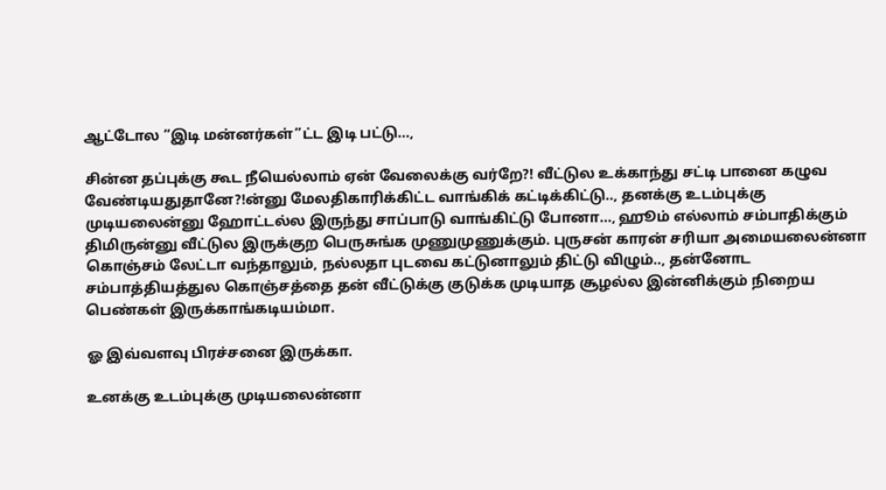ஆட்டோல ”இடி மன்னர்கள்”ட்ட இடி பட்டு...,

சின்ன தப்புக்கு கூட நீயெல்லாம் ஏன் வேலைக்கு வர்றே?! வீட்டுல உக்காந்து சட்டி பானை கழுவ வேண்டியதுதானே?!ன்னு மேலதிகாரிக்கிட்ட வாங்கிக் கட்டிக்கிட்டு.., தனக்கு உடம்புக்கு முடியலைன்னு ஹோட்டல்ல இருந்து சாப்பாடு வாங்கிட்டு போனா..., ஹூம் எல்லாம் சம்பாதிக்கும் திமிருன்னு வீட்டுல இருக்குற பெருசுங்க முணுமுணுக்கும். புருசன் காரன் சரியா அமையலைன்னா கொஞ்சம் லேட்டா வந்தாலும், நல்லதா புடவை கட்டுனாலும் திட்டு விழும்.., தன்னோட சம்பாத்தியத்துல கொஞ்சத்தை தன் வீட்டுக்கு குடுக்க முடியாத சூழல்ல இன்னிக்கும் நிறைய பெண்கள் இருக்காங்கடியம்மா.

ஓ இவ்வளவு பிரச்சனை இருக்கா.

உனக்கு உடம்புக்கு முடியலைன்னா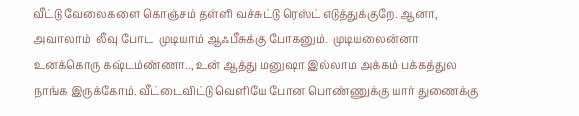வீட்டு வேலைகளை கொஞ்சம் தள்ளி வச்சுட்டு ரெஸ்ட் எடுத்துக்குறே. ஆனா, அவாலாம்  லீவு போட  முடியாம் ஆஃபீசுக்கு போகனும்.  முடியலைன்னா உனக்கொரு கஷ்டம்ண்ணா.., உன் ஆத்து மனுஷா இல்லாம அக்கம் பக்கத்துல நாங்க இருக்கோம். வீட்டைவிட்டு வெளியே போன பொண்ணுக்கு யார் துணைக்கு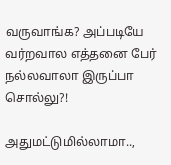வருவாங்க? அப்படியே வர்றவால எத்தனை பேர் நல்லவாலா இருப்பா சொல்லு?!

அதுமட்டுமில்லாமா..,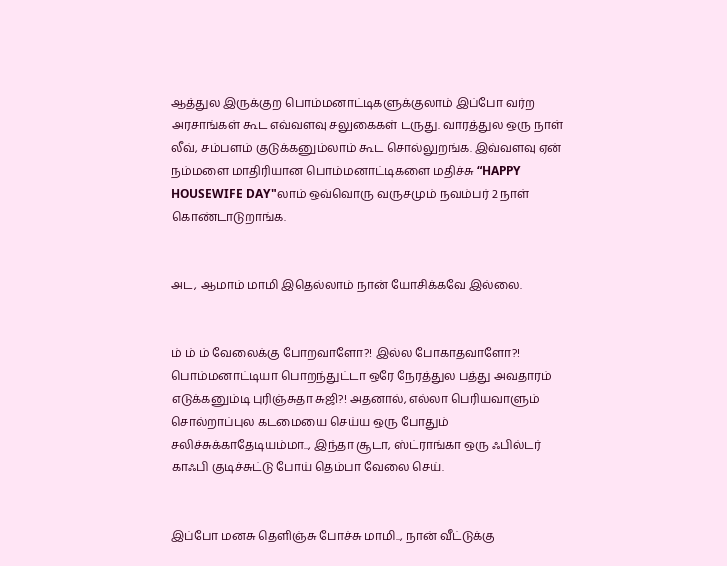ஆத்துல இருக்குற பொம்மனாட்டிகளுக்குலாம் இப்போ வர்ற அரசாங்கள் கூட எவ்வளவு சலுகைகள் டருது. வாரத்துல ஒரு நாள் லீவ், சம்பளம் குடுக்கனும்லாம் கூட சொல்லுறங்க. இவ்வளவு ஏன் நம்மளை மாதிரியான பொம்மனாட்டிகளை மதிச்சு “HAPPY HOUSEWIFE DAY"லாம் ஒவ்வொரு வருசமும் நவம்பர் 2 நாள்  கொண்டாடுறாங்க.


அட, ஆமாம் மாமி இதெல்லாம் நான் யோசிக்கவே இல்லை.


ம் ம் ம் வேலைக்கு போறவாளோ?! இல்ல போகாதவாளோ?! பொம்மனாட்டியா பொறந்துட்டா ஒரே நேரத்துல பத்து அவதாரம் எடுக்கனும்டி புரிஞ்சுதா சுஜி?! அதனால், எல்லா பெரியவாளும் சொல்றாப்புல கடமையை செய்ய ஒரு போதும் சலிச்சுக்காதேடியம்மா.., இந்தா சூடா, ஸ்ட்ராங்கா ஒரு ஃபில்டர் காஃபி குடிச்சுட்டு போய் தெம்பா வேலை செய்.


இப்போ மனசு தெளிஞ்சு போச்சு மாமி.., நான் வீட்டுக்கு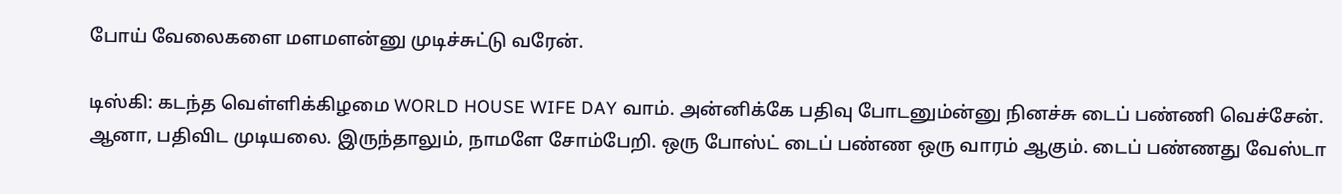போய் வேலைகளை மளமளன்னு முடிச்சுட்டு வரேன்.

டிஸ்கி: கடந்த வெள்ளிக்கிழமை WORLD HOUSE WIFE DAY வாம். அன்னிக்கே பதிவு போடனும்ன்னு நினச்சு டைப் பண்ணி வெச்சேன். ஆனா, பதிவிட முடியலை. இருந்தாலும், நாமளே சோம்பேறி. ஒரு போஸ்ட் டைப் பண்ண ஒரு வாரம் ஆகும். டைப் பண்ணது வேஸ்டா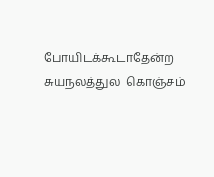போயிடக்கூடாதேன்ற  சுயநலத்துல  கொஞ்சம்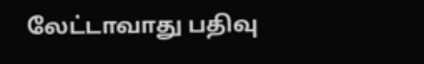லேட்டாவாது பதிவு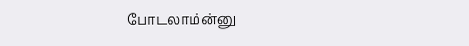போடலாம்ன்னு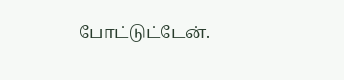போட்டுட்டேன்.